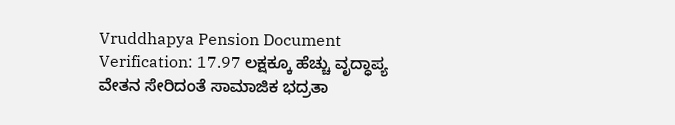Vruddhapya Pension Document Verification: 17.97 ಲಕ್ಷಕ್ಕೂ ಹೆಚ್ಚು ವೃದ್ಧಾಪ್ಯ ವೇತನ ಸೇರಿದಂತೆ ಸಾಮಾಜಿಕ ಭದ್ರತಾ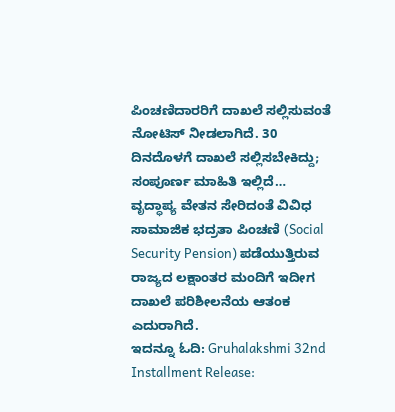ಪಿಂಚಣಿದಾರರಿಗೆ ದಾಖಲೆ ಸಲ್ಲಿಸುವಂತೆ ನೋಟಿಸ್ ನೀಡಲಾಗಿದೆ. 30 ದಿನದೊಳಗೆ ದಾಖಲೆ ಸಲ್ಲಿಸಬೇಕಿದ್ದು; ಸಂಪೂರ್ಣ ಮಾಹಿತಿ ಇಲ್ಲಿದೆ…
ವೃದ್ಧಾಪ್ಯ ವೇತನ ಸೇರಿದಂತೆ ವಿವಿಧ ಸಾಮಾಜಿಕ ಭದ್ರತಾ ಪಿಂಚಣಿ (Social Security Pension) ಪಡೆಯುತ್ತಿರುವ ರಾಜ್ಯದ ಲಕ್ಷಾಂತರ ಮಂದಿಗೆ ಇದೀಗ ದಾಖಲೆ ಪರಿಶೀಲನೆಯ ಆತಂಕ ಎದುರಾಗಿದೆ.
ಇದನ್ನೂ ಓದಿ: Gruhalakshmi 32nd Installment Release: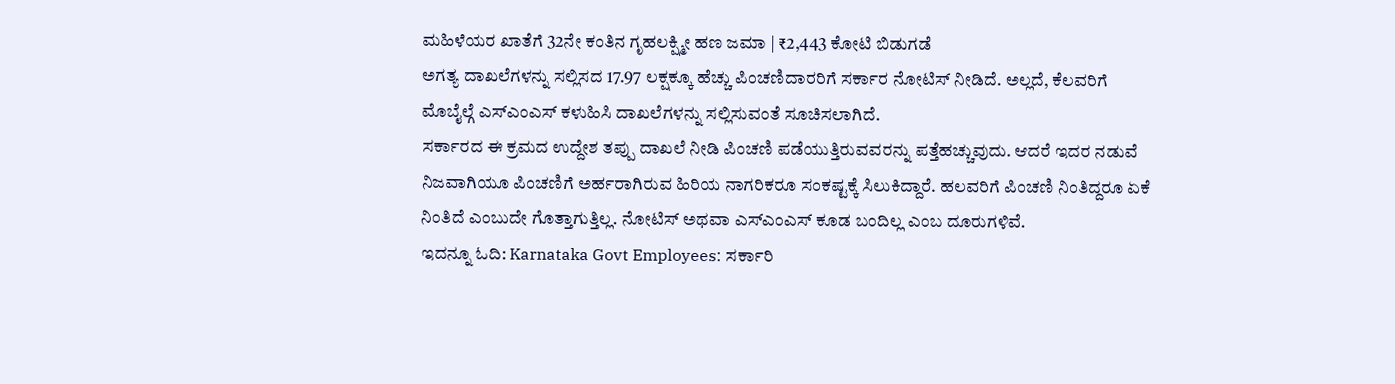ಮಹಿಳೆಯರ ಖಾತೆಗೆ 32ನೇ ಕಂತಿನ ಗೃಹಲಕ್ಷ್ಮೀ ಹಣ ಜಮಾ | ₹2,443 ಕೋಟಿ ಬಿಡುಗಡೆ
ಅಗತ್ಯ ದಾಖಲೆಗಳನ್ನು ಸಲ್ಲಿಸದ 17.97 ಲಕ್ಷಕ್ಕೂ ಹೆಚ್ಚು ಪಿಂಚಣಿದಾರರಿಗೆ ಸರ್ಕಾರ ನೋಟಿಸ್ ನೀಡಿದೆ. ಅಲ್ಲದೆ, ಕೆಲವರಿಗೆ ಮೊಬೈಲ್ಗೆ ಎಸ್ಎಂಎಸ್ ಕಳುಹಿಸಿ ದಾಖಲೆಗಳನ್ನು ಸಲ್ಲಿಸುವಂತೆ ಸೂಚಿಸಲಾಗಿದೆ.
ಸರ್ಕಾರದ ಈ ಕ್ರಮದ ಉದ್ದೇಶ ತಪ್ಪು ದಾಖಲೆ ನೀಡಿ ಪಿಂಚಣಿ ಪಡೆಯುತ್ತಿರುವವರನ್ನು ಪತ್ತೆಹಚ್ಚುವುದು. ಆದರೆ ಇದರ ನಡುವೆ ನಿಜವಾಗಿಯೂ ಪಿಂಚಣಿಗೆ ಅರ್ಹರಾಗಿರುವ ಹಿರಿಯ ನಾಗರಿಕರೂ ಸಂಕಷ್ಟಕ್ಕೆ ಸಿಲುಕಿದ್ದಾರೆ. ಹಲವರಿಗೆ ಪಿಂಚಣಿ ನಿಂತಿದ್ದರೂ ಏಕೆ ನಿಂತಿದೆ ಎಂಬುದೇ ಗೊತ್ತಾಗುತ್ತಿಲ್ಲ. ನೋಟಿಸ್ ಅಥವಾ ಎಸ್ಎಂಎಸ್ ಕೂಡ ಬಂದಿಲ್ಲ ಎಂಬ ದೂರುಗಳಿವೆ.
ಇದನ್ನೂ ಓದಿ: Karnataka Govt Employees: ಸರ್ಕಾರಿ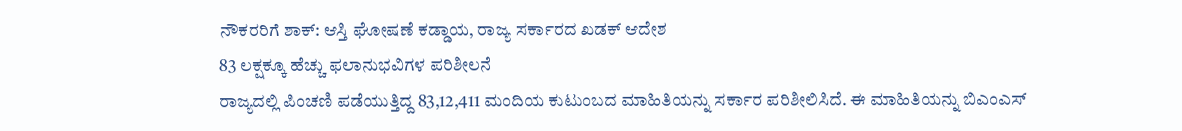ನೌಕರರಿಗೆ ಶಾಕ್: ಆಸ್ತಿ ಘೋಷಣೆ ಕಡ್ಡಾಯ, ರಾಜ್ಯ ಸರ್ಕಾರದ ಖಡಕ್ ಆದೇಶ
83 ಲಕ್ಷಕ್ಕೂ ಹೆಚ್ಚು ಫಲಾನುಭವಿಗಳ ಪರಿಶೀಲನೆ
ರಾಜ್ಯದಲ್ಲಿ ಪಿಂಚಣಿ ಪಡೆಯುತ್ತಿದ್ದ 83,12,411 ಮಂದಿಯ ಕುಟುಂಬದ ಮಾಹಿತಿಯನ್ನು ಸರ್ಕಾರ ಪರಿಶೀಲಿಸಿದೆ. ಈ ಮಾಹಿತಿಯನ್ನು ಬಿಎಂಎಸ್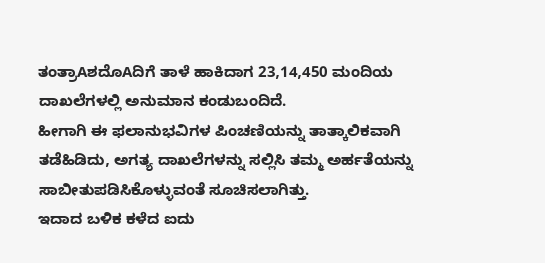ತಂತ್ರಾAಶದೊAದಿಗೆ ತಾಳೆ ಹಾಕಿದಾಗ 23,14,450 ಮಂದಿಯ ದಾಖಲೆಗಳಲ್ಲಿ ಅನುಮಾನ ಕಂಡುಬಂದಿದೆ.
ಹೀಗಾಗಿ ಈ ಫಲಾನುಭವಿಗಳ ಪಿಂಚಣಿಯನ್ನು ತಾತ್ಕಾಲಿಕವಾಗಿ ತಡೆಹಿಡಿದು, ಅಗತ್ಯ ದಾಖಲೆಗಳನ್ನು ಸಲ್ಲಿಸಿ ತಮ್ಮ ಅರ್ಹತೆಯನ್ನು ಸಾಬೀತುಪಡಿಸಿಕೊಳ್ಳುವಂತೆ ಸೂಚಿಸಲಾಗಿತ್ತು.
ಇದಾದ ಬಳಿಕ ಕಳೆದ ಐದು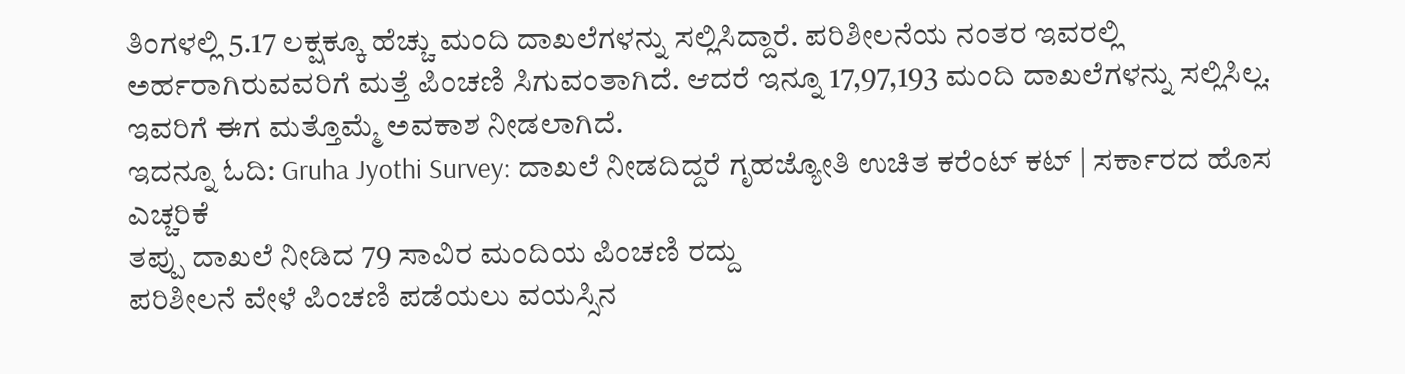ತಿಂಗಳಲ್ಲಿ 5.17 ಲಕ್ಷಕ್ಕೂ ಹೆಚ್ಚು ಮಂದಿ ದಾಖಲೆಗಳನ್ನು ಸಲ್ಲಿಸಿದ್ದಾರೆ. ಪರಿಶೀಲನೆಯ ನಂತರ ಇವರಲ್ಲಿ ಅರ್ಹರಾಗಿರುವವರಿಗೆ ಮತ್ತೆ ಪಿಂಚಣಿ ಸಿಗುವಂತಾಗಿದೆ. ಆದರೆ ಇನ್ನೂ 17,97,193 ಮಂದಿ ದಾಖಲೆಗಳನ್ನು ಸಲ್ಲಿಸಿಲ್ಲ. ಇವರಿಗೆ ಈಗ ಮತ್ತೊಮ್ಮೆ ಅವಕಾಶ ನೀಡಲಾಗಿದೆ.
ಇದನ್ನೂ ಓದಿ: Gruha Jyothi Survey: ದಾಖಲೆ ನೀಡದಿದ್ದರೆ ಗೃಹಜ್ಯೋತಿ ಉಚಿತ ಕರೆಂಟ್ ಕಟ್ | ಸರ್ಕಾರದ ಹೊಸ ಎಚ್ಚರಿಕೆ
ತಪ್ಪು ದಾಖಲೆ ನೀಡಿದ 79 ಸಾವಿರ ಮಂದಿಯ ಪಿಂಚಣಿ ರದ್ದು
ಪರಿಶೀಲನೆ ವೇಳೆ ಪಿಂಚಣಿ ಪಡೆಯಲು ವಯಸ್ಸಿನ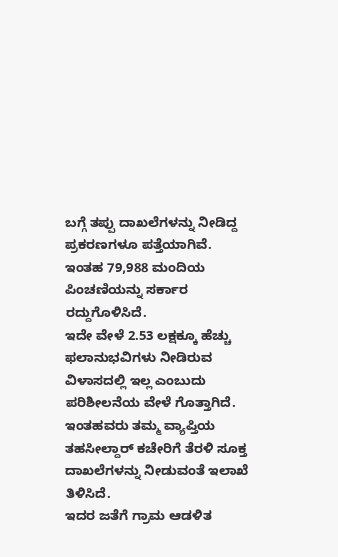ಬಗ್ಗೆ ತಪ್ಪು ದಾಖಲೆಗಳನ್ನು ನೀಡಿದ್ದ ಪ್ರಕರಣಗಳೂ ಪತ್ತೆಯಾಗಿವೆ. ಇಂತಹ 79,988 ಮಂದಿಯ ಪಿಂಚಣಿಯನ್ನು ಸರ್ಕಾರ ರದ್ದುಗೊಳಿಸಿದೆ.
ಇದೇ ವೇಳೆ 2.53 ಲಕ್ಷಕ್ಕೂ ಹೆಚ್ಚು ಫಲಾನುಭವಿಗಳು ನೀಡಿರುವ ವಿಳಾಸದಲ್ಲಿ ಇಲ್ಲ ಎಂಬುದು ಪರಿಶೀಲನೆಯ ವೇಳೆ ಗೊತ್ತಾಗಿದೆ. ಇಂತಹವರು ತಮ್ಮ ವ್ಯಾಪ್ತಿಯ ತಹಸೀಲ್ದಾರ್ ಕಚೇರಿಗೆ ತೆರಳಿ ಸೂಕ್ತ ದಾಖಲೆಗಳನ್ನು ನೀಡುವಂತೆ ಇಲಾಖೆ ತಿಳಿಸಿದೆ.
ಇದರ ಜತೆಗೆ ಗ್ರಾಮ ಆಡಳಿತ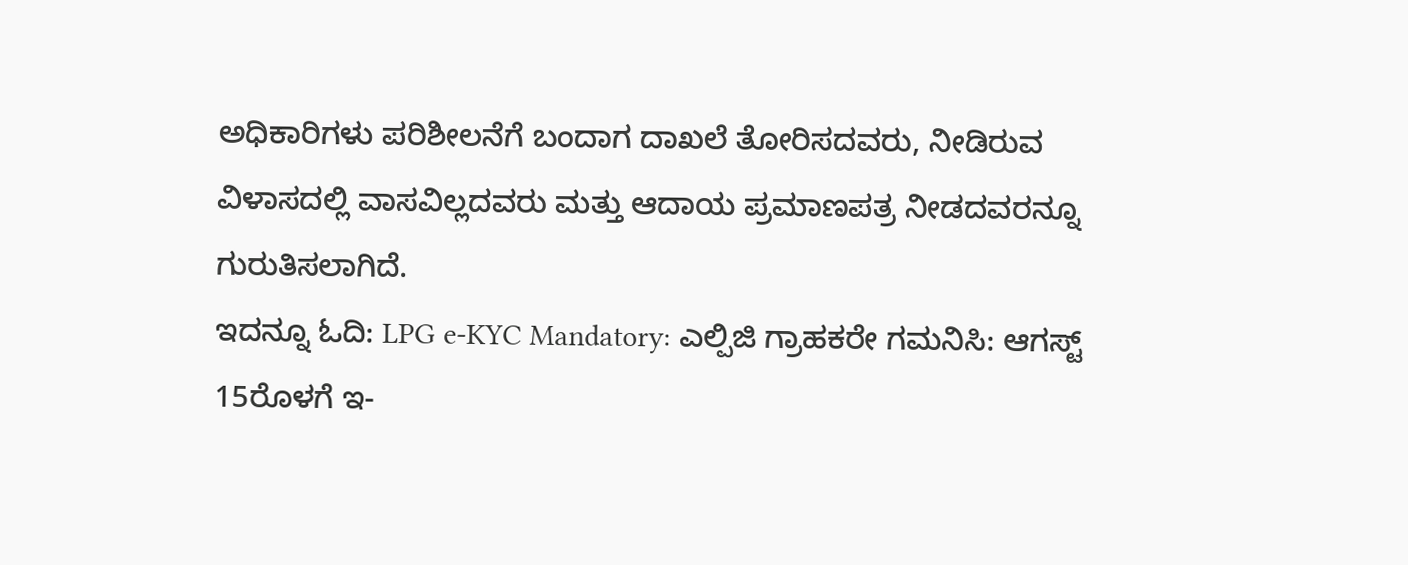ಅಧಿಕಾರಿಗಳು ಪರಿಶೀಲನೆಗೆ ಬಂದಾಗ ದಾಖಲೆ ತೋರಿಸದವರು, ನೀಡಿರುವ ವಿಳಾಸದಲ್ಲಿ ವಾಸವಿಲ್ಲದವರು ಮತ್ತು ಆದಾಯ ಪ್ರಮಾಣಪತ್ರ ನೀಡದವರನ್ನೂ ಗುರುತಿಸಲಾಗಿದೆ.
ಇದನ್ನೂ ಓದಿ: LPG e-KYC Mandatory: ಎಲ್ಪಿಜಿ ಗ್ರಾಹಕರೇ ಗಮನಿಸಿ: ಆಗಸ್ಟ್ 15ರೊಳಗೆ ಇ-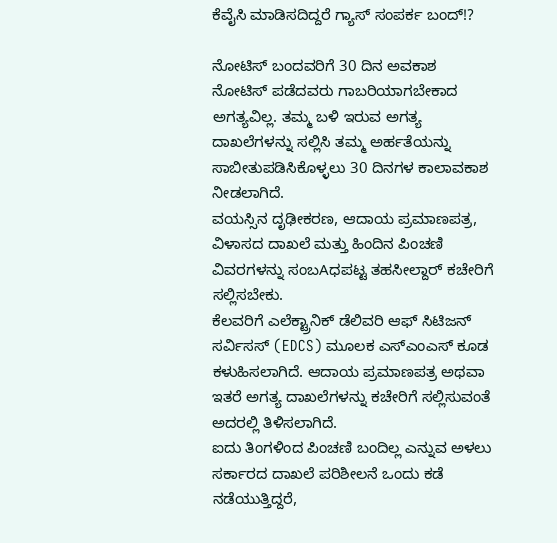ಕೆವೈಸಿ ಮಾಡಿಸದಿದ್ದರೆ ಗ್ಯಾಸ್ ಸಂಪರ್ಕ ಬಂದ್!?

ನೋಟಿಸ್ ಬಂದವರಿಗೆ 30 ದಿನ ಅವಕಾಶ
ನೋಟಿಸ್ ಪಡೆದವರು ಗಾಬರಿಯಾಗಬೇಕಾದ ಅಗತ್ಯವಿಲ್ಲ. ತಮ್ಮ ಬಳಿ ಇರುವ ಅಗತ್ಯ ದಾಖಲೆಗಳನ್ನು ಸಲ್ಲಿಸಿ ತಮ್ಮ ಅರ್ಹತೆಯನ್ನು ಸಾಬೀತುಪಡಿಸಿಕೊಳ್ಳಲು 30 ದಿನಗಳ ಕಾಲಾವಕಾಶ ನೀಡಲಾಗಿದೆ.
ವಯಸ್ಸಿನ ದೃಢೀಕರಣ, ಆದಾಯ ಪ್ರಮಾಣಪತ್ರ, ವಿಳಾಸದ ದಾಖಲೆ ಮತ್ತು ಹಿಂದಿನ ಪಿಂಚಣಿ ವಿವರಗಳನ್ನು ಸಂಬAಧಪಟ್ಟ ತಹಸೀಲ್ದಾರ್ ಕಚೇರಿಗೆ ಸಲ್ಲಿಸಬೇಕು.
ಕೆಲವರಿಗೆ ಎಲೆಕ್ಟ್ರಾನಿಕ್ ಡೆಲಿವರಿ ಆಫ್ ಸಿಟಿಜನ್ ಸರ್ವಿಸಸ್ (EDCS) ಮೂಲಕ ಎಸ್ಎಂಎಸ್ ಕೂಡ ಕಳುಹಿಸಲಾಗಿದೆ. ಆದಾಯ ಪ್ರಮಾಣಪತ್ರ ಅಥವಾ ಇತರೆ ಅಗತ್ಯ ದಾಖಲೆಗಳನ್ನು ಕಚೇರಿಗೆ ಸಲ್ಲಿಸುವಂತೆ ಅದರಲ್ಲಿ ತಿಳಿಸಲಾಗಿದೆ.
ಐದು ತಿಂಗಳಿಂದ ಪಿಂಚಣಿ ಬಂದಿಲ್ಲ ಎನ್ನುವ ಅಳಲು
ಸರ್ಕಾರದ ದಾಖಲೆ ಪರಿಶೀಲನೆ ಒಂದು ಕಡೆ ನಡೆಯುತ್ತಿದ್ದರೆ,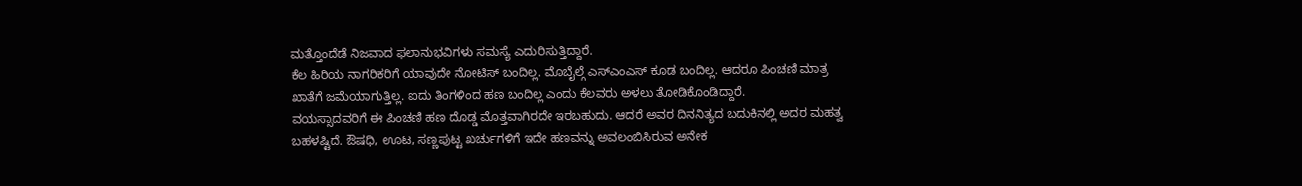ಮತ್ತೊಂದೆಡೆ ನಿಜವಾದ ಫಲಾನುಭವಿಗಳು ಸಮಸ್ಯೆ ಎದುರಿಸುತ್ತಿದ್ದಾರೆ.
ಕೆಲ ಹಿರಿಯ ನಾಗರಿಕರಿಗೆ ಯಾವುದೇ ನೋಟಿಸ್ ಬಂದಿಲ್ಲ. ಮೊಬೈಲ್ಗೆ ಎಸ್ಎಂಎಸ್ ಕೂಡ ಬಂದಿಲ್ಲ. ಆದರೂ ಪಿಂಚಣಿ ಮಾತ್ರ ಖಾತೆಗೆ ಜಮೆಯಾಗುತ್ತಿಲ್ಲ. ಐದು ತಿಂಗಳಿಂದ ಹಣ ಬಂದಿಲ್ಲ ಎಂದು ಕೆಲವರು ಅಳಲು ತೋಡಿಕೊಂಡಿದ್ದಾರೆ.
ವಯಸ್ಸಾದವರಿಗೆ ಈ ಪಿಂಚಣಿ ಹಣ ದೊಡ್ಡ ಮೊತ್ತವಾಗಿರದೇ ಇರಬಹುದು. ಆದರೆ ಅವರ ದಿನನಿತ್ಯದ ಬದುಕಿನಲ್ಲಿ ಅದರ ಮಹತ್ವ ಬಹಳಷ್ಟಿದೆ. ಔಷಧಿ, ಊಟ, ಸಣ್ಣಪುಟ್ಟ ಖರ್ಚುಗಳಿಗೆ ಇದೇ ಹಣವನ್ನು ಅವಲಂಬಿಸಿರುವ ಅನೇಕ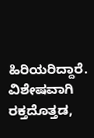ಹಿರಿಯರಿದ್ದಾರೆ.
ವಿಶೇಷವಾಗಿ ರಕ್ತದೊತ್ತಡ,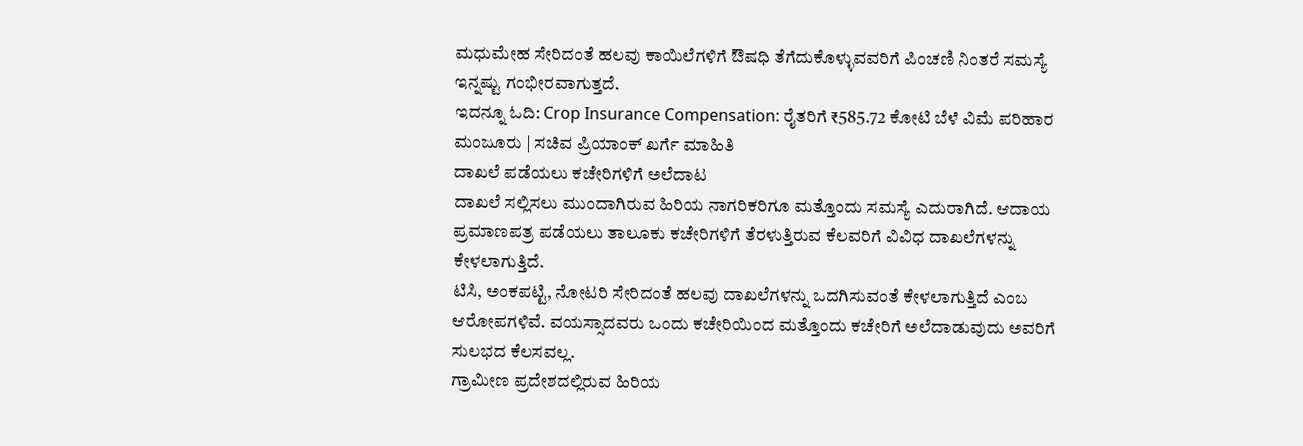ಮಧುಮೇಹ ಸೇರಿದಂತೆ ಹಲವು ಕಾಯಿಲೆಗಳಿಗೆ ಔಷಧಿ ತೆಗೆದುಕೊಳ್ಳುವವರಿಗೆ ಪಿಂಚಣಿ ನಿಂತರೆ ಸಮಸ್ಯೆ ಇನ್ನಷ್ಟು ಗಂಭೀರವಾಗುತ್ತದೆ.
ಇದನ್ನೂ ಓದಿ: Crop Insurance Compensation: ರೈತರಿಗೆ ₹585.72 ಕೋಟಿ ಬೆಳೆ ವಿಮೆ ಪರಿಹಾರ ಮಂಜೂರು | ಸಚಿವ ಪ್ರಿಯಾಂಕ್ ಖರ್ಗೆ ಮಾಹಿತಿ
ದಾಖಲೆ ಪಡೆಯಲು ಕಚೇರಿಗಳಿಗೆ ಅಲೆದಾಟ
ದಾಖಲೆ ಸಲ್ಲಿಸಲು ಮುಂದಾಗಿರುವ ಹಿರಿಯ ನಾಗರಿಕರಿಗೂ ಮತ್ತೊಂದು ಸಮಸ್ಯೆ ಎದುರಾಗಿದೆ. ಆದಾಯ ಪ್ರಮಾಣಪತ್ರ ಪಡೆಯಲು ತಾಲೂಕು ಕಚೇರಿಗಳಿಗೆ ತೆರಳುತ್ತಿರುವ ಕೆಲವರಿಗೆ ವಿವಿಧ ದಾಖಲೆಗಳನ್ನು ಕೇಳಲಾಗುತ್ತಿದೆ.
ಟಿಸಿ, ಅಂಕಪಟ್ಟಿ, ನೋಟರಿ ಸೇರಿದಂತೆ ಹಲವು ದಾಖಲೆಗಳನ್ನು ಒದಗಿಸುವಂತೆ ಕೇಳಲಾಗುತ್ತಿದೆ ಎಂಬ ಆರೋಪಗಳಿವೆ. ವಯಸ್ಸಾದವರು ಒಂದು ಕಚೇರಿಯಿಂದ ಮತ್ತೊಂದು ಕಚೇರಿಗೆ ಅಲೆದಾಡುವುದು ಅವರಿಗೆ ಸುಲಭದ ಕೆಲಸವಲ್ಲ.
ಗ್ರಾಮೀಣ ಪ್ರದೇಶದಲ್ಲಿರುವ ಹಿರಿಯ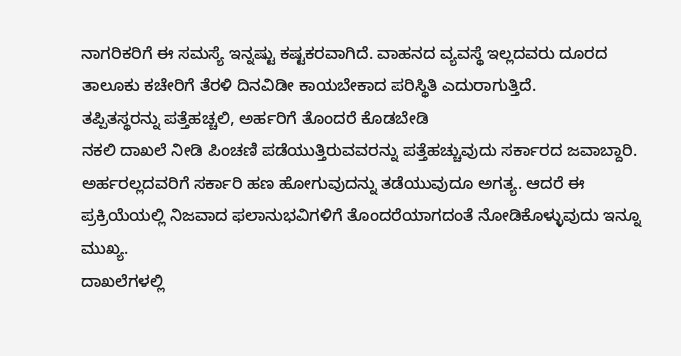ನಾಗರಿಕರಿಗೆ ಈ ಸಮಸ್ಯೆ ಇನ್ನಷ್ಟು ಕಷ್ಟಕರವಾಗಿದೆ. ವಾಹನದ ವ್ಯವಸ್ಥೆ ಇಲ್ಲದವರು ದೂರದ ತಾಲೂಕು ಕಚೇರಿಗೆ ತೆರಳಿ ದಿನವಿಡೀ ಕಾಯಬೇಕಾದ ಪರಿಸ್ಥಿತಿ ಎದುರಾಗುತ್ತಿದೆ.
ತಪ್ಪಿತಸ್ಥರನ್ನು ಪತ್ತೆಹಚ್ಚಲಿ, ಅರ್ಹರಿಗೆ ತೊಂದರೆ ಕೊಡಬೇಡಿ
ನಕಲಿ ದಾಖಲೆ ನೀಡಿ ಪಿಂಚಣಿ ಪಡೆಯುತ್ತಿರುವವರನ್ನು ಪತ್ತೆಹಚ್ಚುವುದು ಸರ್ಕಾರದ ಜವಾಬ್ದಾರಿ. ಅರ್ಹರಲ್ಲದವರಿಗೆ ಸರ್ಕಾರಿ ಹಣ ಹೋಗುವುದನ್ನು ತಡೆಯುವುದೂ ಅಗತ್ಯ. ಆದರೆ ಈ ಪ್ರಕ್ರಿಯೆಯಲ್ಲಿ ನಿಜವಾದ ಫಲಾನುಭವಿಗಳಿಗೆ ತೊಂದರೆಯಾಗದಂತೆ ನೋಡಿಕೊಳ್ಳುವುದು ಇನ್ನೂ ಮುಖ್ಯ.
ದಾಖಲೆಗಳಲ್ಲಿ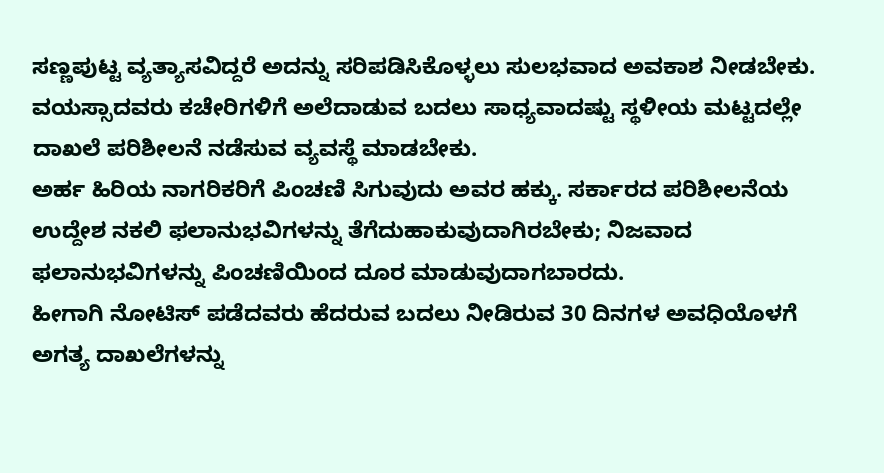ಸಣ್ಣಪುಟ್ಟ ವ್ಯತ್ಯಾಸವಿದ್ದರೆ ಅದನ್ನು ಸರಿಪಡಿಸಿಕೊಳ್ಳಲು ಸುಲಭವಾದ ಅವಕಾಶ ನೀಡಬೇಕು. ವಯಸ್ಸಾದವರು ಕಚೇರಿಗಳಿಗೆ ಅಲೆದಾಡುವ ಬದಲು ಸಾಧ್ಯವಾದಷ್ಟು ಸ್ಥಳೀಯ ಮಟ್ಟದಲ್ಲೇ ದಾಖಲೆ ಪರಿಶೀಲನೆ ನಡೆಸುವ ವ್ಯವಸ್ಥೆ ಮಾಡಬೇಕು.
ಅರ್ಹ ಹಿರಿಯ ನಾಗರಿಕರಿಗೆ ಪಿಂಚಣಿ ಸಿಗುವುದು ಅವರ ಹಕ್ಕು. ಸರ್ಕಾರದ ಪರಿಶೀಲನೆಯ ಉದ್ದೇಶ ನಕಲಿ ಫಲಾನುಭವಿಗಳನ್ನು ತೆಗೆದುಹಾಕುವುದಾಗಿರಬೇಕು; ನಿಜವಾದ ಫಲಾನುಭವಿಗಳನ್ನು ಪಿಂಚಣಿಯಿಂದ ದೂರ ಮಾಡುವುದಾಗಬಾರದು.
ಹೀಗಾಗಿ ನೋಟಿಸ್ ಪಡೆದವರು ಹೆದರುವ ಬದಲು ನೀಡಿರುವ 30 ದಿನಗಳ ಅವಧಿಯೊಳಗೆ ಅಗತ್ಯ ದಾಖಲೆಗಳನ್ನು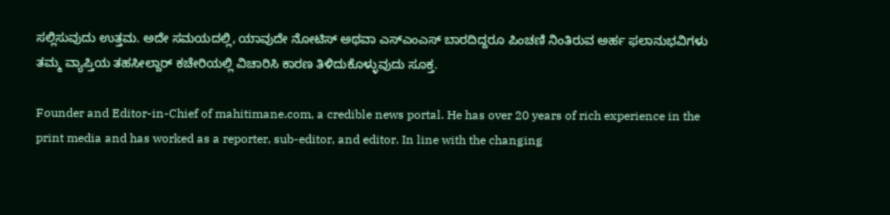ಸಲ್ಲಿಸುವುದು ಉತ್ತಮ. ಅದೇ ಸಮಯದಲ್ಲಿ, ಯಾವುದೇ ನೋಟಿಸ್ ಅಥವಾ ಎಸ್ಎಂಎಸ್ ಬಾರದಿದ್ದರೂ ಪಿಂಚಣಿ ನಿಂತಿರುವ ಅರ್ಹ ಫಲಾನುಭವಿಗಳು ತಮ್ಮ ವ್ಯಾಪ್ತಿಯ ತಹಸೀಲ್ದಾರ್ ಕಚೇರಿಯಲ್ಲಿ ವಿಚಾರಿಸಿ ಕಾರಣ ತಿಳಿದುಕೊಳ್ಳುವುದು ಸೂಕ್ತ.

Founder and Editor-in-Chief of mahitimane.com, a credible news portal. He has over 20 years of rich experience in the print media and has worked as a reporter, sub-editor, and editor. In line with the changing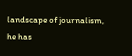landscape of journalism, he has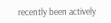recently been actively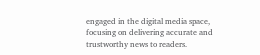engaged in the digital media space, focusing on delivering accurate and trustworthy news to readers.